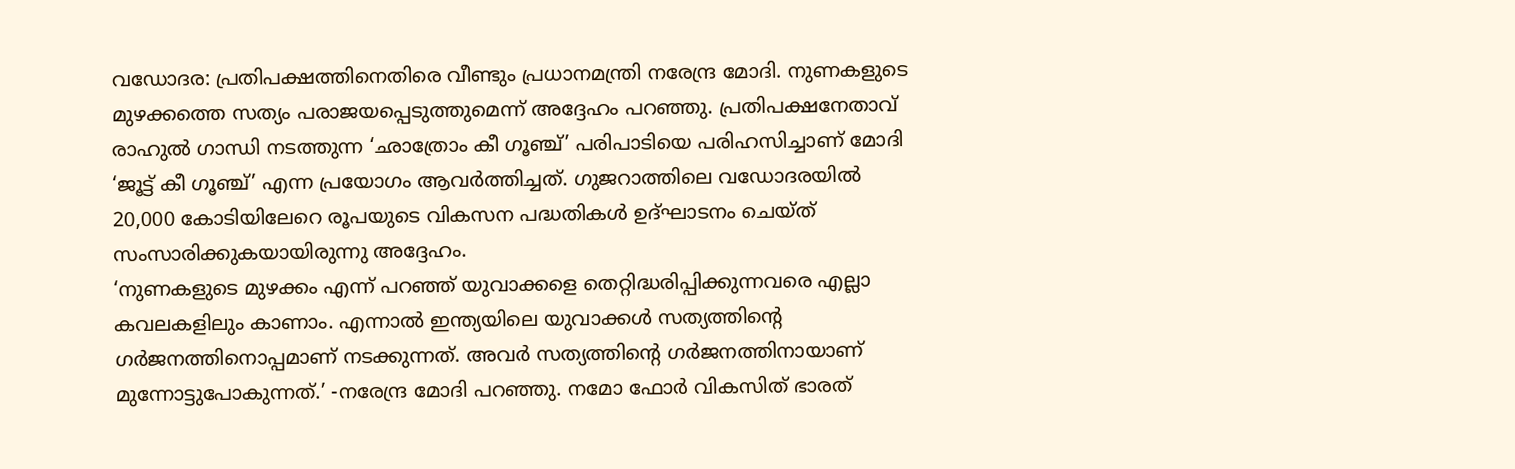വഡോദര: പ്രതിപക്ഷത്തിനെതിരെ വീണ്ടും പ്രധാനമന്ത്രി നരേന്ദ്ര മോദി. നുണകളുടെ മുഴക്കത്തെ സത്യം പരാജയപ്പെടുത്തുമെന്ന് അദ്ദേഹം പറഞ്ഞു. പ്രതിപക്ഷനേതാവ് രാഹുൽ ഗാന്ധി നടത്തുന്ന ‘ഛാത്രോം കീ ഗൂഞ്ച്’ പരിപാടിയെ പരിഹസിച്ചാണ് മോദി ‘ജൂട്ട് കീ ഗൂഞ്ച്’ എന്ന പ്രയോഗം ആവർത്തിച്ചത്. ഗുജറാത്തിലെ വഡോദരയിൽ 20,000 കോടിയിലേറെ രൂപയുടെ വികസന പദ്ധതികൾ ഉദ്ഘാടനം ചെയ്ത് സംസാരിക്കുകയായിരുന്നു അദ്ദേഹം.
‘നുണകളുടെ മുഴക്കം എന്ന് പറഞ്ഞ് യുവാക്കളെ തെറ്റിദ്ധരിപ്പിക്കുന്നവരെ എല്ലാ കവലകളിലും കാണാം. എന്നാൽ ഇന്ത്യയിലെ യുവാക്കൾ സത്യത്തിന്റെ ഗർജനത്തിനൊപ്പമാണ് നടക്കുന്നത്. അവർ സത്യത്തിന്റെ ഗർജനത്തിനായാണ് മുന്നോട്ടുപോകുന്നത്.’ -നരേന്ദ്ര മോദി പറഞ്ഞു. നമോ ഫോർ വികസിത് ഭാരത്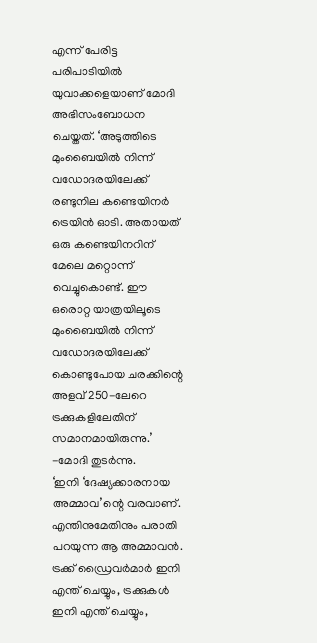എന്ന് പേരിട്ട പരിപാടിയിൽ യുവാക്കളെയാണ് മോദി അഭിസംബോധന ചെയ്തത്. ‘അടുത്തിടെ മുംബൈയിൽ നിന്ന് വഡോദരയിലേക്ക് രണ്ടുനില കണ്ടെയിനർ ട്രെയിൻ ഓടി. അതായത് ഒരു കണ്ടെയിനറിന് മേലെ മറ്റൊന്ന് വെച്ചുകൊണ്ട്. ഈ ഒരൊറ്റ യാത്രയിലൂടെ മുംബൈയിൽ നിന്ന് വഡോദരയിലേക്ക് കൊണ്ടുപോയ ചരക്കിന്റെ അളവ് 250-ലേറെ ട്രക്കുകളിലേതിന് സമാനമായിരുന്നു.’ -മോദി തുടർന്നു.
‘ഇനി ‘ദേഷ്യക്കാരനായ അമ്മാവ’ന്റെ വരവാണ്. എന്തിനുമേതിനും പരാതി പറയുന്ന ആ അമ്മാവൻ. ട്രക്ക് ഡ്രൈവർമാർ ഇനി എന്ത് ചെയ്യും, ട്രക്കുകൾ ഇനി എന്ത് ചെയ്യും,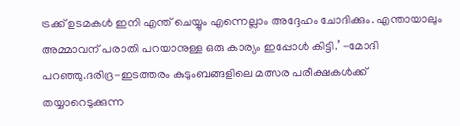ട്രക്ക് ഉടമകൾ ഇനി എന്ത് ചെയ്യും എന്നെല്ലാം അദ്ദേഹം ചോദിക്കും. എന്തായാലും അമ്മാവന് പരാതി പറയാനുള്ള ഒരു കാര്യം ഇപ്പോൾ കിട്ടി.’ -മോദി പറഞ്ഞു.ദരിദ്ര-ഇടത്തരം കുടുംബങ്ങളിലെ മത്സര പരീക്ഷകൾക്ക് തയ്യാറെടുക്കുന്ന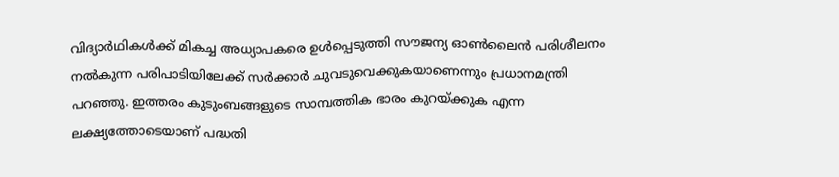വിദ്യാർഥികൾക്ക് മികച്ച അധ്യാപകരെ ഉൾപ്പെടുത്തി സൗജന്യ ഓൺലൈൻ പരിശീലനം നൽകുന്ന പരിപാടിയിലേക്ക് സർക്കാർ ചുവടുവെക്കുകയാണെന്നും പ്രധാനമന്ത്രി പറഞ്ഞു. ഇത്തരം കുടുംബങ്ങളുടെ സാമ്പത്തിക ഭാരം കുറയ്ക്കുക എന്ന ലക്ഷ്യത്തോടെയാണ് പദ്ധതി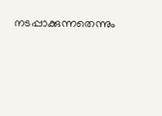നടപ്പാക്കുന്നതെന്നും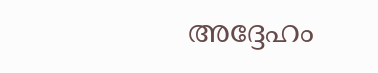അദ്ദേഹം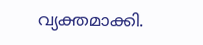വ്യക്തമാക്കി.